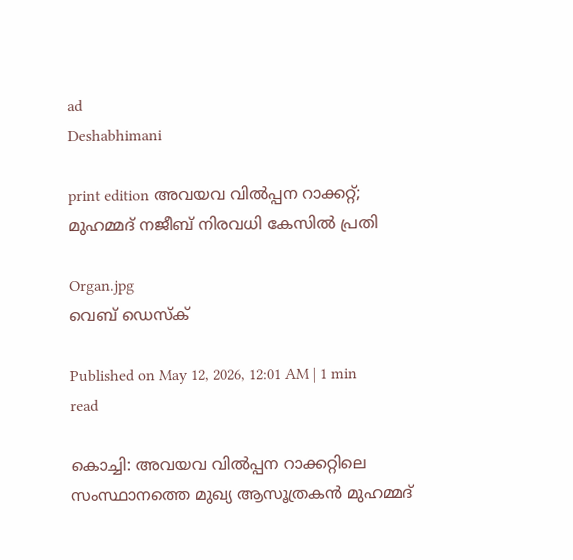ad
Deshabhimani

print edition അവയവ വിൽപ്പന റാക്കറ്റ്‌; മുഹമ്മദ്‌ നജീബ്‌ നിരവധി കേസിൽ പ്രതി

Organ.jpg
വെബ് ഡെസ്ക്

Published on May 12, 2026, 12:01 AM | 1 min read

കൊച്ചി: അവയവ വിൽപ്പന റാക്കറ്റിലെ സംസ്ഥാനത്തെ മുഖ്യ ആസൂത്രകൻ മുഹമ്മദ്‌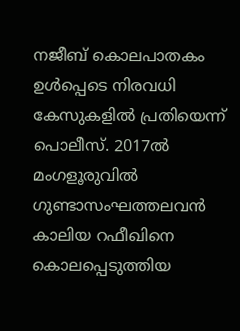നജീബ്‌ കൊലപാതകം ഉൾപ്പെടെ നിരവധി കേസുകളിൽ പ്രതിയെന്ന്‌ പൊലീസ്‌. 2017ൽ മംഗളൂരുവിൽ ഗുണ്ടാസംഘത്തലവൻ കാലിയ റഫീഖിനെ കൊലപ്പെടുത്തിയ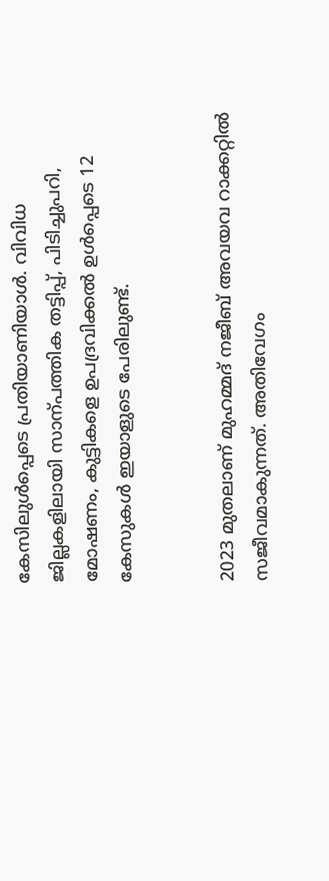കേസിലുൾപ്പെടെ പ്രതിയാണിയാൾ. വിവിധ ജില്ലകളിലായി സാന്പത്തിക തട്ടിപ്പ്‌, പിടിച്ചുപറി, മോഷണം, കുട്ടികളെ ഉപദ്രവിക്കൽ ഉൾപ്പെടെ 12 കേസുകൾ ഇയാളുടെ പേരിലുണ്ട്‌.


2023 മുതലാണ്‌ മുഹമ്മദ്‌ നജീബ്‌ അവയവ റാക്കറ്റിൽ സജീവമാകുന്നത്‌. അതിവേഗം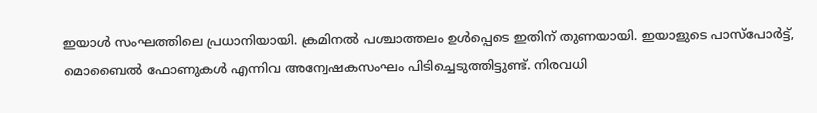ഇയാൾ സംഘത്തിലെ പ്രധാനിയായി. ക്രമിനൽ പശ്ചാത്തലം ഉൾപ്പെടെ ഇതിന്‌ തുണയായി. ഇയാളുടെ പാസ്‌പോർട്ട്‌, മൊബൈൽ ഫോണുകൾ എന്നിവ അന്വേഷകസംഘം പിടിച്ചെടുത്തിട്ടുണ്ട്‌. നിരവധി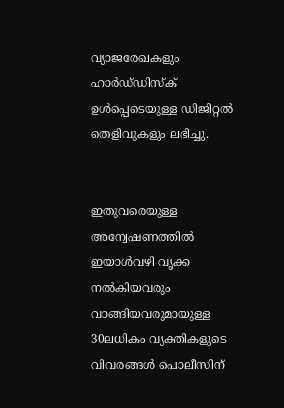വ്യാജരേഖകളും ഹാർഡ്‌ഡിസ്‌ക്‌ ഉൾപ്പെടെയുള്ള ഡിജിറ്റൽ തെളിവുകളും ലഭിച്ചു.


ഇതുവരെയുള്ള അന്വേഷണത്തിൽ ഇയാൾവഴി വൃക്ക നൽകിയവരും വാങ്ങിയവരുമായുള്ള 30ലധികം വ്യക്തികളുടെ വിവരങ്ങൾ പൊലീസിന്‌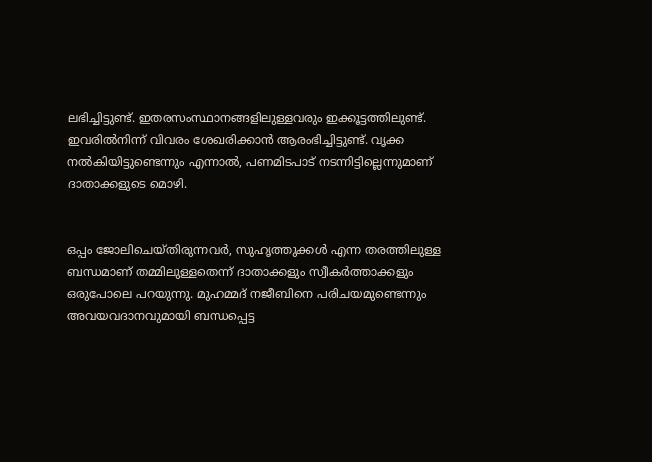ലഭിച്ചിട്ടുണ്ട്‌. ഇതരസംസ്ഥാനങ്ങളിലുള്ളവരും ഇക്കൂട്ടത്തിലുണ്ട്‌. ഇവരിൽനിന്ന്‌ വിവരം ശേഖരിക്കാൻ ആരംഭിച്ചിട്ടുണ്ട്‌. വൃക്ക നൽകിയിട്ടുണ്ടെന്നും എന്നാൽ, പണമിടപാട്‌ നടന്നിട്ടില്ലെന്നുമാണ്‌ ദാതാക്കളുടെ മൊഴി.


ഒപ്പം ജോലിചെയ്‌തിരുന്നവർ, സുഹൃത്തുക്കൾ എന്ന തരത്തിലുള്ള ബന്ധമാണ്‌ തമ്മിലുള്ളതെന്ന്‌ ദാതാക്കളും സ്വീകർത്താക്കളും ഒരുപോലെ പറയുന്നു. മുഹമ്മദ്‌ നജീബിനെ പരിചയമുണ്ടെന്നും അവയവദാനവുമായി ബന്ധപ്പെട്ട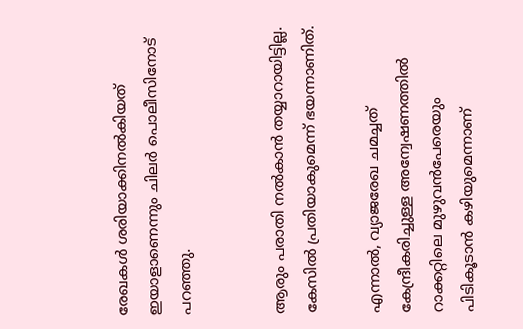രേഖകൾ ശരിയാക്കിനൽകിയത്‌ ഇയാളാണെന്നും ചിലർ പൊലീസിനോട്‌ പറഞ്ഞു.


ആരും പരാതി നൽകാൻ തയ്യാറായിട്ടില്ല. കേസിൽ പ്രതിയാകുമെന്ന്‌ ഭയന്നാണിത്‌.

എന്നാൽ, വ്യാജരേഖ ചമച്ചത്‌ കേന്ദ്രീകരിച്ചുള്ള അന്വേഷണത്തിൽ റാക്കറ്റിലെ മുഴുവൻപേരെയും പിടികൂടാൻ കഴിയുമെന്നാണ്‌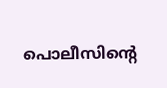പൊലീസിന്റെ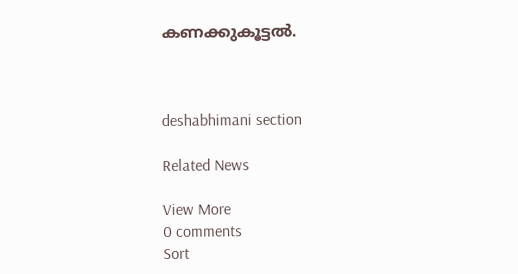കണക്കുകൂട്ടൽ.



deshabhimani section

Related News

View More
0 comments
Sort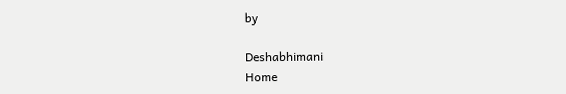by

Deshabhimani
Home